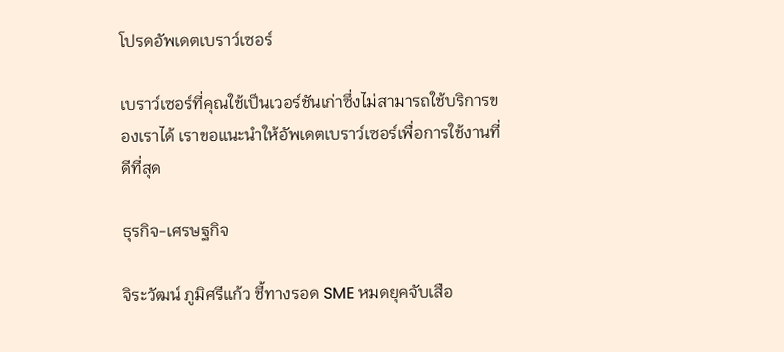โปรดอัพเดตเบราว์เซอร์

เบราว์เซอร์ที่คุณใช้เป็นเวอร์ชันเก่าซึ่งไม่สามารถใช้บริการของเราได้ เราขอแนะนำให้อัพเดตเบราว์เซอร์เพื่อการใช้งานที่ดีที่สุด

ธุรกิจ-เศรษฐกิจ

จิระวัฒน์ ภูมิศรีแก้ว ชี้ทางรอด SME หมดยุคจับเสือ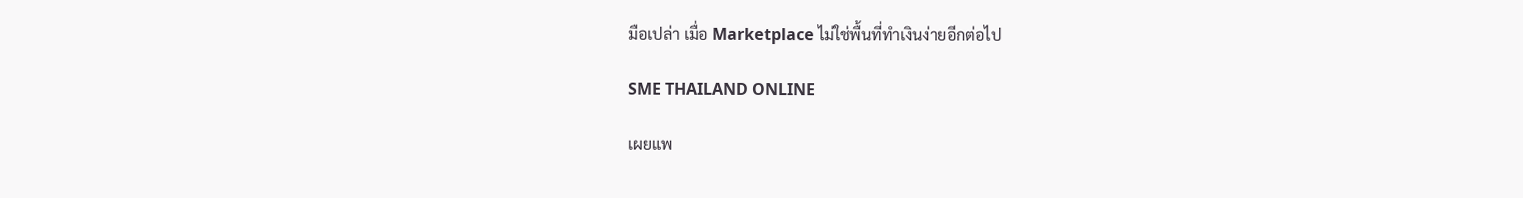มือเปล่า เมื่อ Marketplace ไม่ใช่พื้นที่ทำเงินง่ายอีกต่อไป

SME THAILAND ONLINE

เผยแพ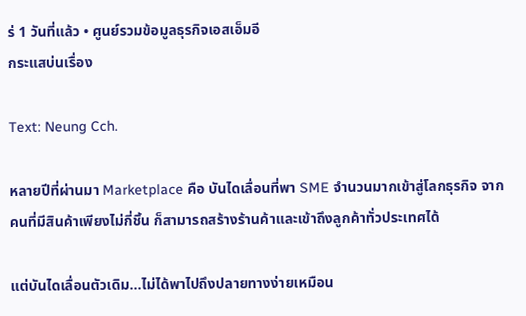ร่ 1 วันที่แล้ว • ศูนย์รวมข้อมูลธุรกิจเอสเอ็มอี
กระแสบ่นเรื่อง

Text: Neung Cch.

หลายปีที่ผ่านมา Marketplace คือ บันไดเลื่อนที่พา SME จำนวนมากเข้าสู่โลกธุรกิจ จากคนที่มีสินค้าเพียงไม่กี่ชิ้น ก็สามารถสร้างร้านค้าและเข้าถึงลูกค้าทั่วประเทศได้

แต่บันไดเลื่อนตัวเดิม…ไม่ได้พาไปถึงปลายทางง่ายเหมือน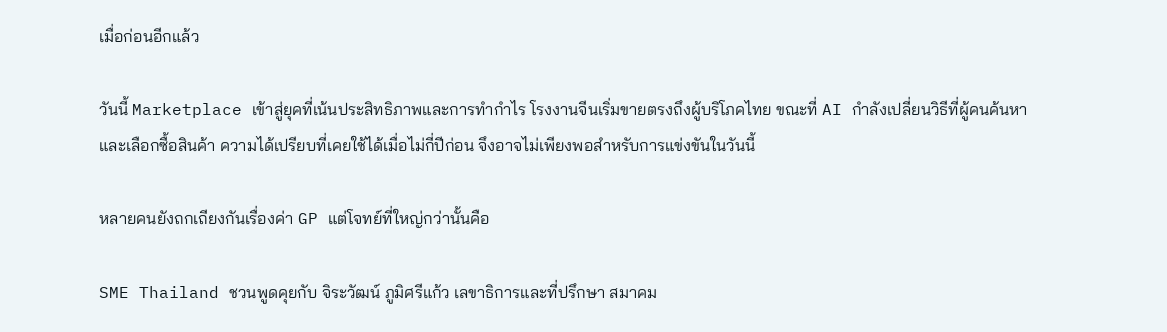เมื่อก่อนอีกแล้ว

วันนี้ Marketplace เข้าสู่ยุคที่เน้นประสิทธิภาพและการทำกำไร โรงงานจีนเริ่มขายตรงถึงผู้บริโภคไทย ขณะที่ AI กำลังเปลี่ยนวิธีที่ผู้คนค้นหาและเลือกซื้อสินค้า ความได้เปรียบที่เคยใช้ได้เมื่อไม่กี่ปีก่อน จึงอาจไม่เพียงพอสำหรับการแข่งขันในวันนี้

หลายคนยังถกเถียงกันเรื่องค่า GP แต่โจทย์ที่ใหญ่กว่านั้นคือ

SME Thailand ชวนพูดคุยกับ จิระวัฒน์ ภูมิศรีแก้ว เลขาธิการและที่ปรึกษา สมาคม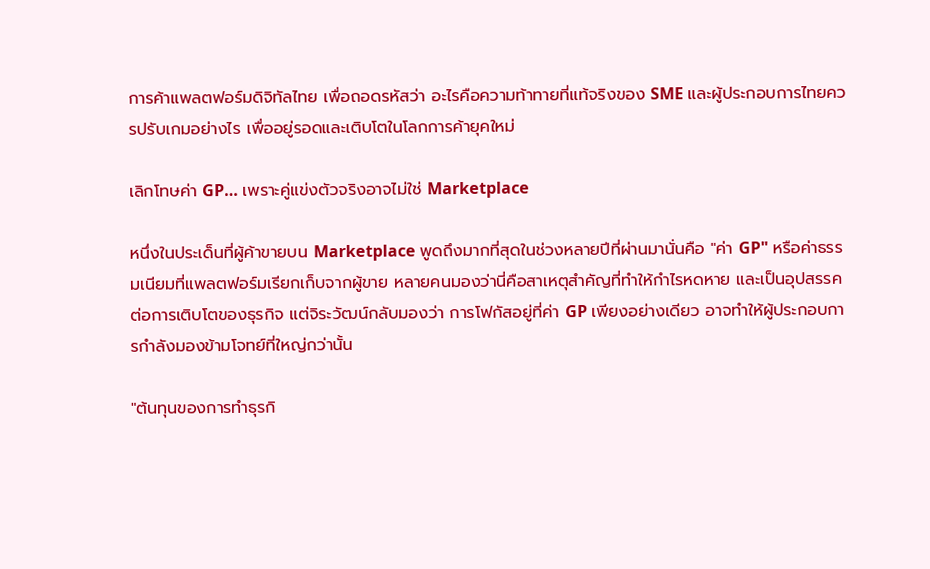การค้าแพลตฟอร์มดิจิทัลไทย เพื่อถอดรหัสว่า อะไรคือความท้าทายที่แท้จริงของ SME และผู้ประกอบการไทยควรปรับเกมอย่างไร เพื่ออยู่รอดและเติบโตในโลกการค้ายุคใหม่

เลิกโทษค่า GP… เพราะคู่แข่งตัวจริงอาจไม่ใช่ Marketplace

หนึ่งในประเด็นที่ผู้ค้าขายบน Marketplace พูดถึงมากที่สุดในช่วงหลายปีที่ผ่านมานั่นคือ "ค่า GP" หรือค่าธรรมเนียมที่แพลตฟอร์มเรียกเก็บจากผู้ขาย หลายคนมองว่านี่คือสาเหตุสำคัญที่ทำให้กำไรหดหาย และเป็นอุปสรรคต่อการเติบโตของธุรกิจ แต่จิระวัฒน์กลับมองว่า การโฟกัสอยู่ที่ค่า GP เพียงอย่างเดียว อาจทำให้ผู้ประกอบการกำลังมองข้ามโจทย์ที่ใหญ่กว่านั้น

"ต้นทุนของการทำธุรกิ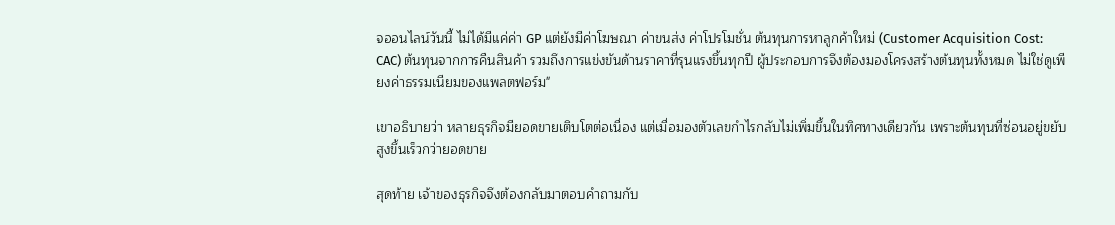จออนไลน์วันนี้ ไม่ได้มีแค่ค่า GP แต่ยังมีค่าโฆษณา ค่าขนส่ง ค่าโปรโมชั่น ต้นทุนการหาลูกค้าใหม่ (Customer Acquisition Cost: CAC) ต้นทุนจากการคืนสินค้า รวมถึงการแข่งขันด้านราคาที่รุนแรงขึ้นทุกปี ผู้ประกอบการจึงต้องมองโครงสร้างต้นทุนทั้งหมด ไม่ใช่ดูเพียงค่าธรรมเนียมของแพลตฟอร์ม"

เขาอธิบายว่า หลายธุรกิจมียอดขายเติบโตต่อเนื่อง แต่เมื่อมองตัวเลขกำไรกลับไม่เพิ่มขึ้นในทิศทางเดียวกัน เพราะต้นทุนที่ซ่อนอยู่ขยับสูงขึ้นเร็วกว่ายอดขาย

สุดท้าย เจ้าของธุรกิจจึงต้องกลับมาตอบคำถามกับ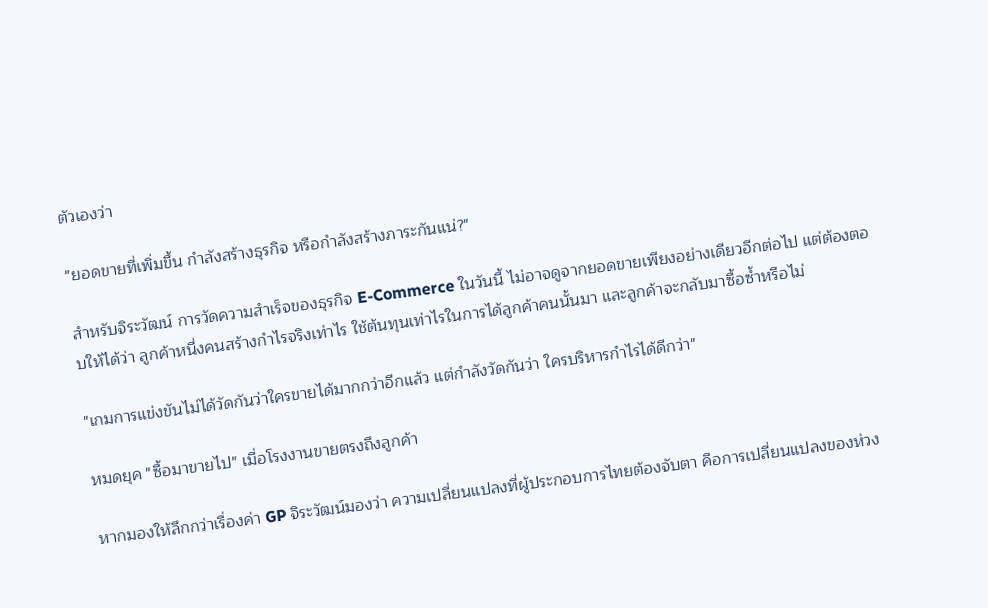ตัวเองว่า

"ยอดขายที่เพิ่มขึ้น กำลังสร้างธุรกิจ หรือกำลังสร้างภาระกันแน่?"

สำหรับจิระวัฒน์ การวัดความสำเร็จของธุรกิจ E-Commerce ในวันนี้ ไม่อาจดูจากยอดขายเพียงอย่างเดียวอีกต่อไป แต่ต้องตอบให้ได้ว่า ลูกค้าหนึ่งคนสร้างกำไรจริงเท่าไร ใช้ต้นทุนเท่าไรในการได้ลูกค้าคนนั้นมา และลูกค้าจะกลับมาซื้อซ้ำหรือไม่

"เกมการแข่งขันไม่ได้วัดกันว่าใครขายได้มากกว่าอีกแล้ว แต่กำลังวัดกันว่า ใครบริหารกำไรได้ดีกว่า"

หมดยุค "ซื้อมาขายไป" เมื่อโรงงานขายตรงถึงลูกค้า

หากมองให้ลึกกว่าเรื่องค่า GP จิระวัฒน์มองว่า ความเปลี่ยนแปลงที่ผู้ประกอบการไทยต้องจับตา คือการเปลี่ยนแปลงของห่วง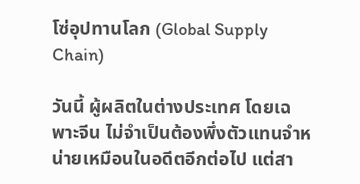โซ่อุปทานโลก (Global Supply Chain)

วันนี้ ผู้ผลิตในต่างประเทศ โดยเฉพาะจีน ไม่จำเป็นต้องพึ่งตัวแทนจำหน่ายเหมือนในอดีตอีกต่อไป แต่สา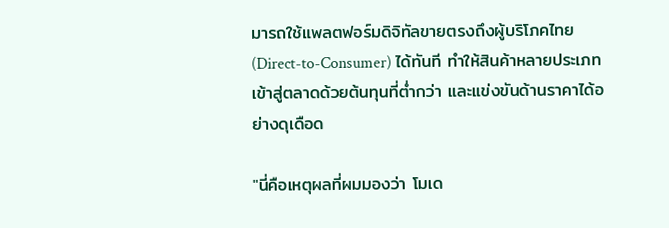มารถใช้แพลตฟอร์มดิจิทัลขายตรงถึงผู้บริโภคไทย (Direct-to-Consumer) ได้ทันที ทำให้สินค้าหลายประเภทเข้าสู่ตลาดด้วยต้นทุนที่ต่ำกว่า และแข่งขันด้านราคาได้อย่างดุเดือด

"นี่คือเหตุผลที่ผมมองว่า โมเด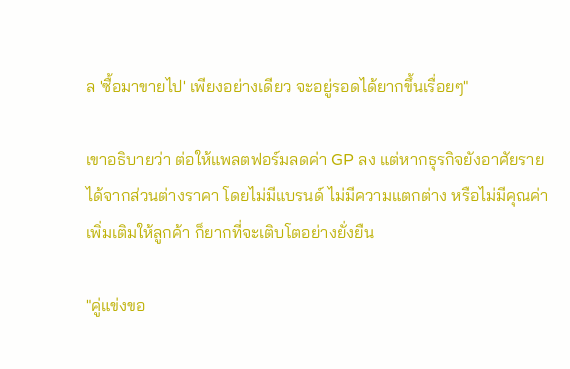ล 'ซื้อมาขายไป' เพียงอย่างเดียว จะอยู่รอดได้ยากขึ้นเรื่อยๆ"

เขาอธิบายว่า ต่อให้แพลตฟอร์มลดค่า GP ลง แต่หากธุรกิจยังอาศัยรายได้จากส่วนต่างราคา โดยไม่มีแบรนด์ ไม่มีความแตกต่าง หรือไม่มีคุณค่าเพิ่มเติมให้ลูกค้า ก็ยากที่จะเติบโตอย่างยั่งยืน

"คู่แข่งขอ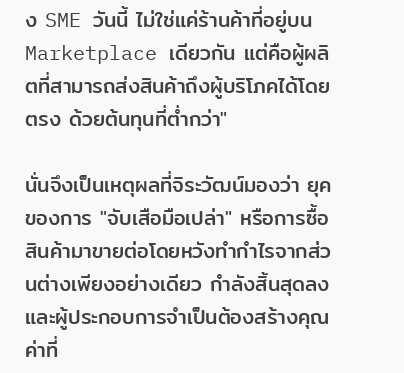ง SME วันนี้ ไม่ใช่แค่ร้านค้าที่อยู่บน Marketplace เดียวกัน แต่คือผู้ผลิตที่สามารถส่งสินค้าถึงผู้บริโภคได้โดยตรง ด้วยต้นทุนที่ต่ำกว่า"

นั่นจึงเป็นเหตุผลที่จิระวัฒน์มองว่า ยุคของการ "จับเสือมือเปล่า" หรือการซื้อสินค้ามาขายต่อโดยหวังทำกำไรจากส่วนต่างเพียงอย่างเดียว กำลังสิ้นสุดลง และผู้ประกอบการจำเป็นต้องสร้างคุณค่าที่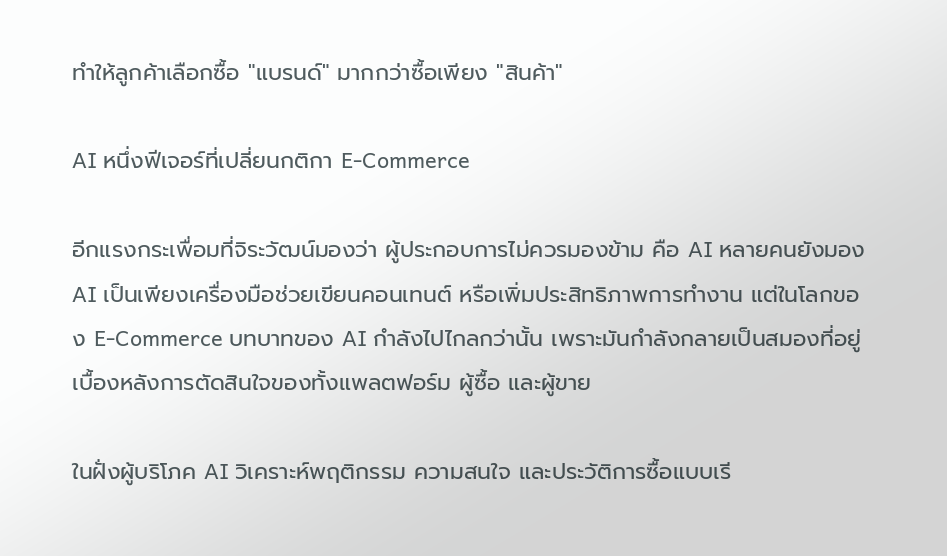ทำให้ลูกค้าเลือกซื้อ "แบรนด์" มากกว่าซื้อเพียง "สินค้า"

AI หนึ่งฟีเจอร์ที่เปลี่ยนกติกา E-Commerce

อีกแรงกระเพื่อมที่จิระวัฒน์มองว่า ผู้ประกอบการไม่ควรมองข้าม คือ AI หลายคนยังมอง AI เป็นเพียงเครื่องมือช่วยเขียนคอนเทนต์ หรือเพิ่มประสิทธิภาพการทำงาน แต่ในโลกของ E-Commerce บทบาทของ AI กำลังไปไกลกว่านั้น เพราะมันกำลังกลายเป็นสมองที่อยู่เบื้องหลังการตัดสินใจของทั้งแพลตฟอร์ม ผู้ซื้อ และผู้ขาย

ในฝั่งผู้บริโภค AI วิเคราะห์พฤติกรรม ความสนใจ และประวัติการซื้อแบบเรี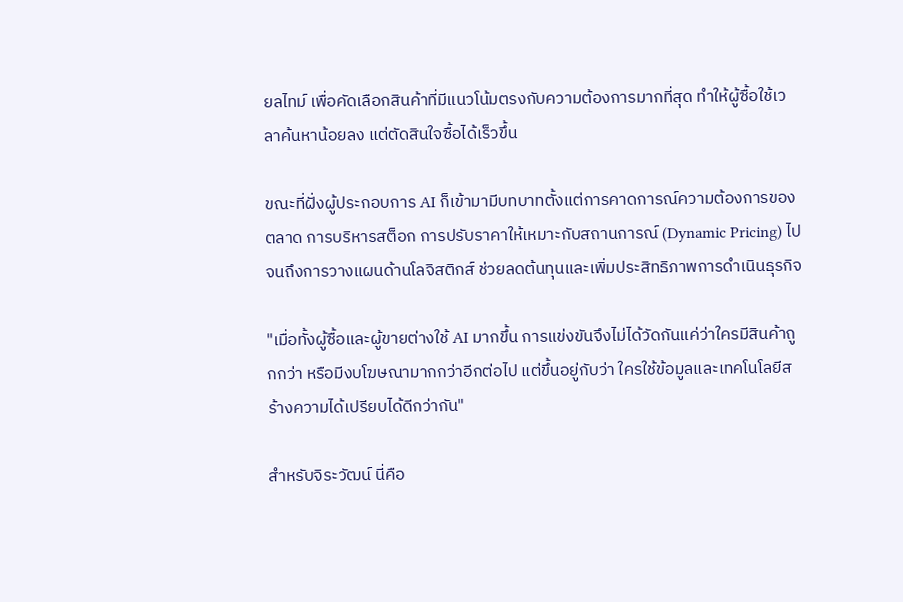ยลไทม์ เพื่อคัดเลือกสินค้าที่มีแนวโน้มตรงกับความต้องการมากที่สุด ทำให้ผู้ซื้อใช้เวลาค้นหาน้อยลง แต่ตัดสินใจซื้อได้เร็วขึ้น

ขณะที่ฝั่งผู้ประกอบการ AI ก็เข้ามามีบทบาทตั้งแต่การคาดการณ์ความต้องการของตลาด การบริหารสต็อก การปรับราคาให้เหมาะกับสถานการณ์ (Dynamic Pricing) ไปจนถึงการวางแผนด้านโลจิสติกส์ ช่วยลดต้นทุนและเพิ่มประสิทธิภาพการดำเนินธุรกิจ

"เมื่อทั้งผู้ซื้อและผู้ขายต่างใช้ AI มากขึ้น การแข่งขันจึงไม่ได้วัดกันแค่ว่าใครมีสินค้าถูกกว่า หรือมีงบโฆษณามากกว่าอีกต่อไป แต่ขึ้นอยู่กับว่า ใครใช้ข้อมูลและเทคโนโลยีสร้างความได้เปรียบได้ดีกว่ากัน"

สำหรับจิระวัฒน์ นี่คือ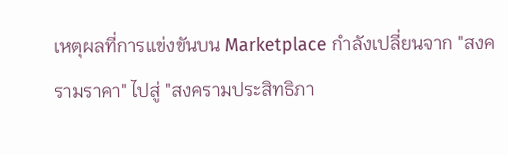เหตุผลที่การแข่งขันบน Marketplace กำลังเปลี่ยนจาก "สงครามราคา" ไปสู่ "สงครามประสิทธิภา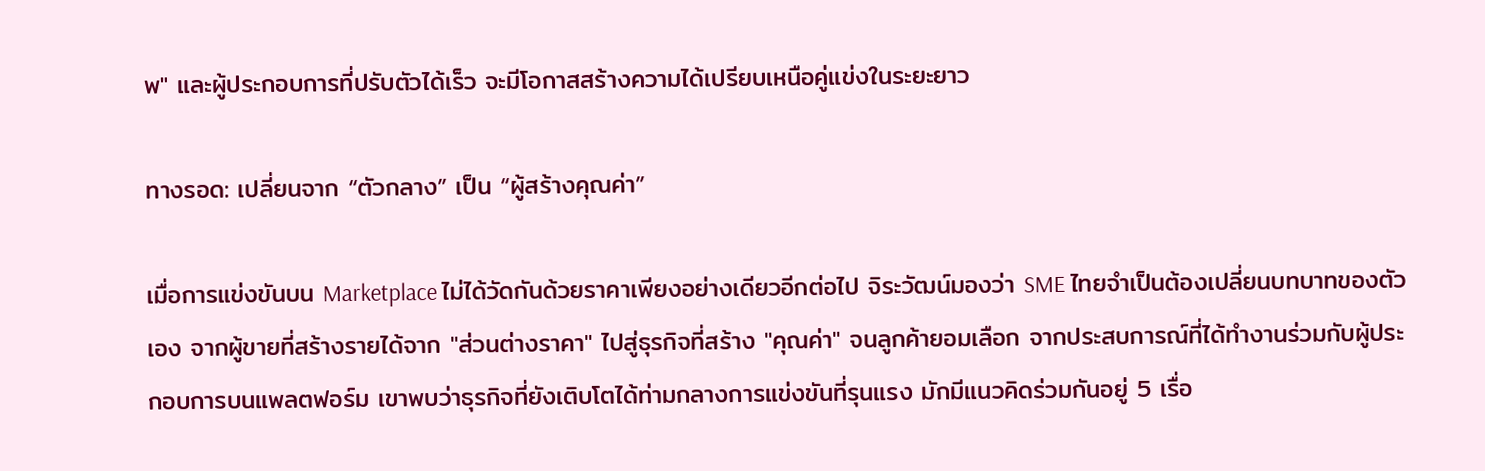พ" และผู้ประกอบการที่ปรับตัวได้เร็ว จะมีโอกาสสร้างความได้เปรียบเหนือคู่แข่งในระยะยาว

ทางรอด: เปลี่ยนจาก “ตัวกลาง” เป็น “ผู้สร้างคุณค่า”

เมื่อการแข่งขันบน Marketplace ไม่ได้วัดกันด้วยราคาเพียงอย่างเดียวอีกต่อไป จิระวัฒน์มองว่า SME ไทยจำเป็นต้องเปลี่ยนบทบาทของตัวเอง จากผู้ขายที่สร้างรายได้จาก "ส่วนต่างราคา" ไปสู่ธุรกิจที่สร้าง "คุณค่า" จนลูกค้ายอมเลือก จากประสบการณ์ที่ได้ทำงานร่วมกับผู้ประกอบการบนแพลตฟอร์ม เขาพบว่าธุรกิจที่ยังเติบโตได้ท่ามกลางการแข่งขันที่รุนแรง มักมีแนวคิดร่วมกันอยู่ 5 เรื่อ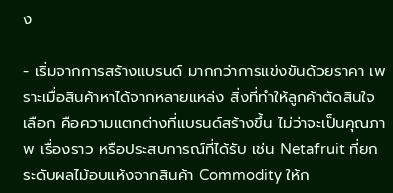ง

- เริ่มจากการสร้างแบรนด์ มากกว่าการแข่งขันด้วยราคา เพราะเมื่อสินค้าหาได้จากหลายแหล่ง สิ่งที่ทำให้ลูกค้าตัดสินใจเลือก คือความแตกต่างที่แบรนด์สร้างขึ้น ไม่ว่าจะเป็นคุณภาพ เรื่องราว หรือประสบการณ์ที่ได้รับ เช่น Netafruit ที่ยกระดับผลไม้อบแห้งจากสินค้า Commodity ให้ก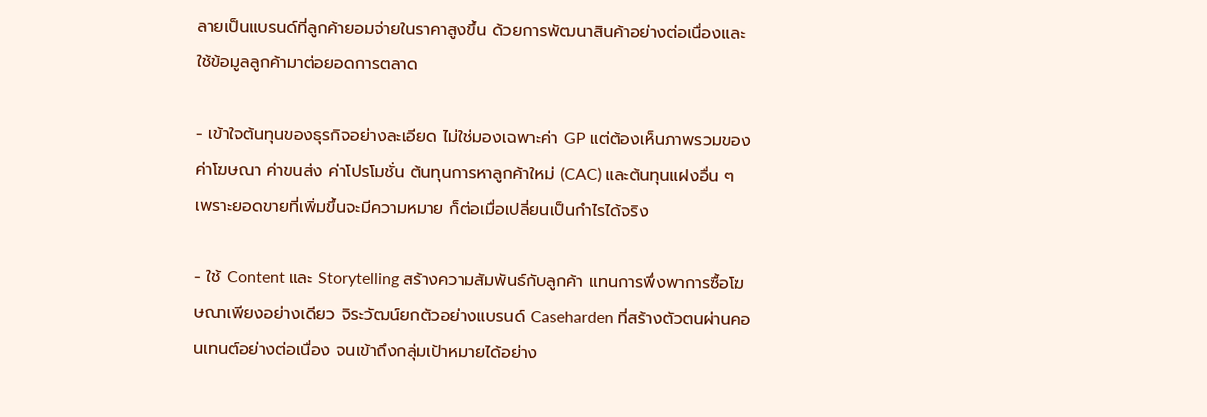ลายเป็นแบรนด์ที่ลูกค้ายอมจ่ายในราคาสูงขึ้น ด้วยการพัฒนาสินค้าอย่างต่อเนื่องและใช้ข้อมูลลูกค้ามาต่อยอดการตลาด

- เข้าใจต้นทุนของธุรกิจอย่างละเอียด ไม่ใช่มองเฉพาะค่า GP แต่ต้องเห็นภาพรวมของค่าโฆษณา ค่าขนส่ง ค่าโปรโมชั่น ต้นทุนการหาลูกค้าใหม่ (CAC) และต้นทุนแฝงอื่น ๆ เพราะยอดขายที่เพิ่มขึ้นจะมีความหมาย ก็ต่อเมื่อเปลี่ยนเป็นกำไรได้จริง

- ใช้ Content และ Storytelling สร้างความสัมพันธ์กับลูกค้า แทนการพึ่งพาการซื้อโฆษณาเพียงอย่างเดียว จิระวัฒน์ยกตัวอย่างแบรนด์ Caseharden ที่สร้างตัวตนผ่านคอนเทนต์อย่างต่อเนื่อง จนเข้าถึงกลุ่มเป้าหมายได้อย่าง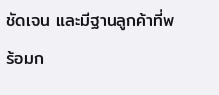ชัดเจน และมีฐานลูกค้าที่พร้อมก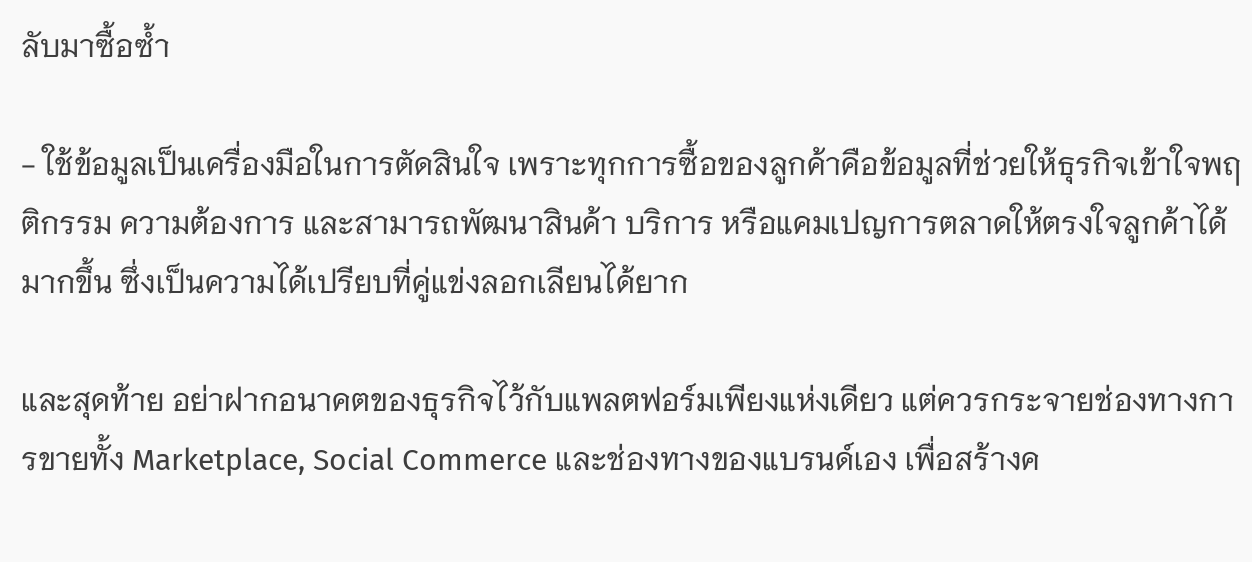ลับมาซื้อซ้ำ

- ใช้ข้อมูลเป็นเครื่องมือในการตัดสินใจ เพราะทุกการซื้อของลูกค้าคือข้อมูลที่ช่วยให้ธุรกิจเข้าใจพฤติกรรม ความต้องการ และสามารถพัฒนาสินค้า บริการ หรือแคมเปญการตลาดให้ตรงใจลูกค้าได้มากขึ้น ซึ่งเป็นความได้เปรียบที่คู่แข่งลอกเลียนได้ยาก

และสุดท้าย อย่าฝากอนาคตของธุรกิจไว้กับแพลตฟอร์มเพียงแห่งเดียว แต่ควรกระจายช่องทางการขายทั้ง Marketplace, Social Commerce และช่องทางของแบรนด์เอง เพื่อสร้างค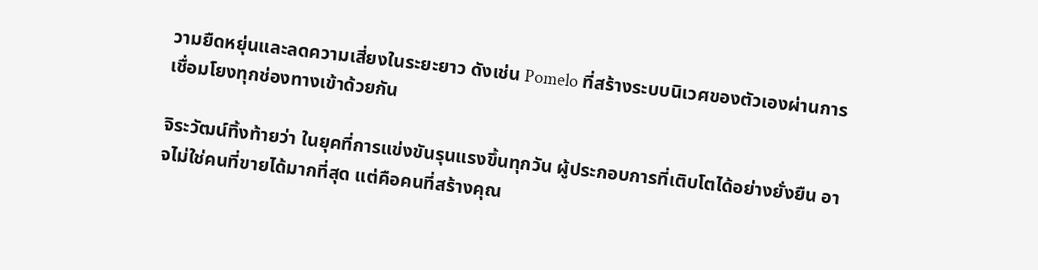วามยืดหยุ่นและลดความเสี่ยงในระยะยาว ดังเช่น Pomelo ที่สร้างระบบนิเวศของตัวเองผ่านการเชื่อมโยงทุกช่องทางเข้าด้วยกัน

จิระวัฒน์ทิ้งท้ายว่า ในยุคที่การแข่งขันรุนแรงขึ้นทุกวัน ผู้ประกอบการที่เติบโตได้อย่างยั่งยืน อาจไม่ใช่คนที่ขายได้มากที่สุด แต่คือคนที่สร้างคุณ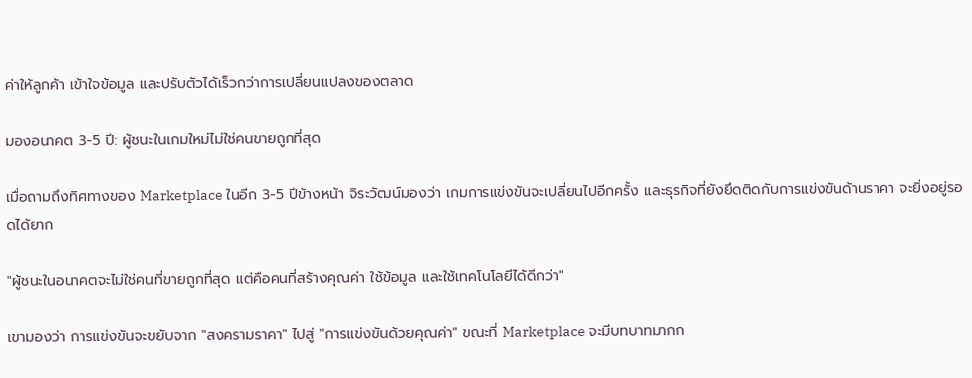ค่าให้ลูกค้า เข้าใจข้อมูล และปรับตัวได้เร็วกว่าการเปลี่ยนแปลงของตลาด

มองอนาคต 3-5 ปี: ผู้ชนะในเกมใหม่ไม่ใช่คนขายถูกที่สุด

เมื่อถามถึงทิศทางของ Marketplace ในอีก 3-5 ปีข้างหน้า จิระวัฒน์มองว่า เกมการแข่งขันจะเปลี่ยนไปอีกครั้ง และธุรกิจที่ยังยึดติดกับการแข่งขันด้านราคา จะยิ่งอยู่รอดได้ยาก

"ผู้ชนะในอนาคตจะไม่ใช่คนที่ขายถูกที่สุด แต่คือคนที่สร้างคุณค่า ใช้ข้อมูล และใช้เทคโนโลยีได้ดีกว่า"

เขามองว่า การแข่งขันจะขยับจาก "สงครามราคา" ไปสู่ "การแข่งขันด้วยคุณค่า" ขณะที่ Marketplace จะมีบทบาทมากก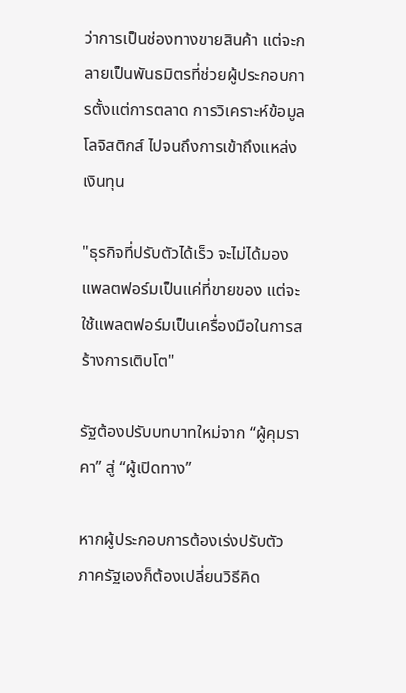ว่าการเป็นช่องทางขายสินค้า แต่จะกลายเป็นพันธมิตรที่ช่วยผู้ประกอบการตั้งแต่การตลาด การวิเคราะห์ข้อมูล โลจิสติกส์ ไปจนถึงการเข้าถึงแหล่งเงินทุน

"ธุรกิจที่ปรับตัวได้เร็ว จะไม่ได้มองแพลตฟอร์มเป็นแค่ที่ขายของ แต่จะใช้แพลตฟอร์มเป็นเครื่องมือในการสร้างการเติบโต"

รัฐต้องปรับบทบาทใหม่จาก “ผู้คุมราคา” สู่ “ผู้เปิดทาง”

หากผู้ประกอบการต้องเร่งปรับตัว ภาครัฐเองก็ต้องเปลี่ยนวิธีคิด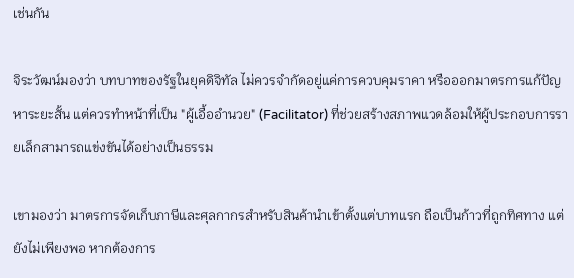เช่นกัน

จิระวัฒน์มองว่า บทบาทของรัฐในยุคดิจิทัล ไม่ควรจำกัดอยู่แค่การควบคุมราคา หรือออกมาตรการแก้ปัญหาระยะสั้น แต่ควรทำหน้าที่เป็น "ผู้เอื้ออำนวย" (Facilitator) ที่ช่วยสร้างสภาพแวดล้อมให้ผู้ประกอบการรายเล็กสามารถแข่งขันได้อย่างเป็นธรรม

เขามองว่า มาตรการจัดเก็บภาษีและศุลกากรสำหรับสินค้านำเข้าตั้งแต่บาทแรก ถือเป็นก้าวที่ถูกทิศทาง แต่ยังไม่เพียงพอ หากต้องการ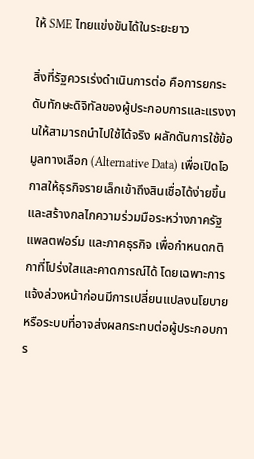ให้ SME ไทยแข่งขันได้ในระยะยาว

สิ่งที่รัฐควรเร่งดำเนินการต่อ คือการยกระดับทักษะดิจิทัลของผู้ประกอบการและแรงงานให้สามารถนำไปใช้ได้จริง ผลักดันการใช้ข้อมูลทางเลือก (Alternative Data) เพื่อเปิดโอกาสให้ธุรกิจรายเล็กเข้าถึงสินเชื่อได้ง่ายขึ้น และสร้างกลไกความร่วมมือระหว่างภาครัฐ แพลตฟอร์ม และภาคธุรกิจ เพื่อกำหนดกติกาที่โปร่งใสและคาดการณ์ได้ โดยเฉพาะการแจ้งล่วงหน้าก่อนมีการเปลี่ยนแปลงนโยบายหรือระบบที่อาจส่งผลกระทบต่อผู้ประกอบการ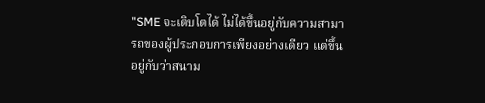"SME จะเติบโตได้ ไม่ได้ขึ้นอยู่กับความสามารถของผู้ประกอบการเพียงอย่างเดียว แต่ขึ้นอยู่กับว่าสนาม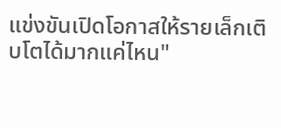แข่งขันเปิดโอกาสให้รายเล็กเติบโตได้มากแค่ไหน"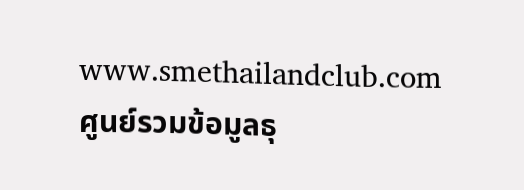www.smethailandclub.com
ศูนย์รวมข้อมูลธุ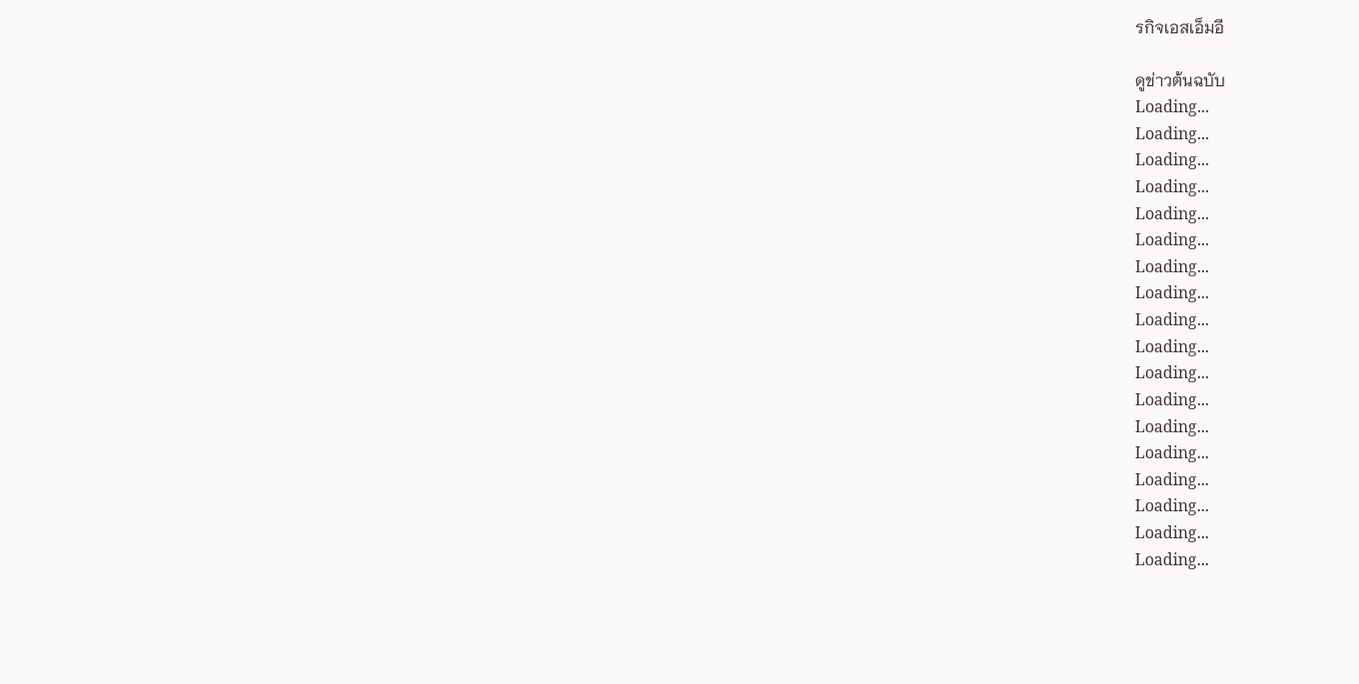รกิจเอสเอ็มอี

ดูข่าวต้นฉบับ
Loading...
Loading...
Loading...
Loading...
Loading...
Loading...
Loading...
Loading...
Loading...
Loading...
Loading...
Loading...
Loading...
Loading...
Loading...
Loading...
Loading...
Loading...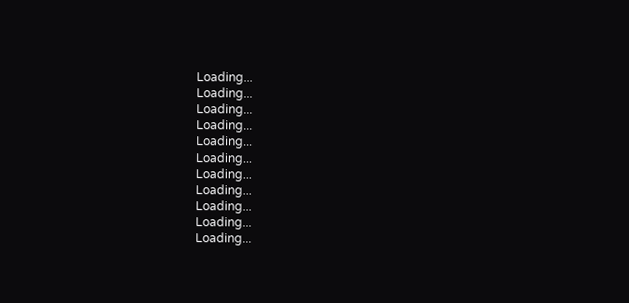Loading...
Loading...
Loading...
Loading...
Loading...
Loading...
Loading...
Loading...
Loading...
Loading...
Loading...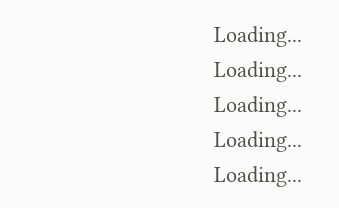Loading...
Loading...
Loading...
Loading...
Loading...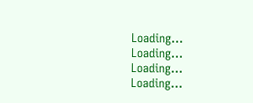Loading...
Loading...
Loading...
Loading...